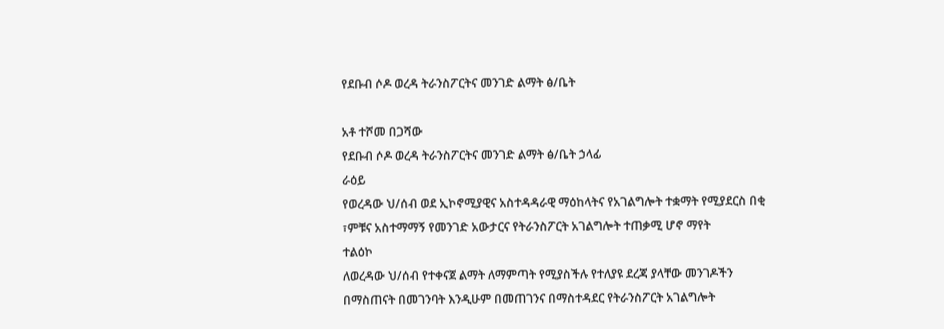የደቡብ ሶዶ ወረዳ ትራንስፖርትና መንገድ ልማት ፅ/ቤት

አቶ ተሾመ በጋሻው
የደቡብ ሶዶ ወረዳ ትራንስፖርትና መንገድ ልማት ፅ/ቤት ኃላፊ
ራዕይ
የወረዳው ህ/ሰብ ወደ ኢኮኖሚያዊና አስተዳዳራዊ ማዕከላትና የአገልግሎት ተቋማት የሚያደርስ በቂ ፣ምቹና አስተማማኝ የመንገድ አውታርና የትራንስፖርት አገልግሎት ተጠቃሚ ሆኖ ማየት
ተልዕኮ
ለወረዳው ህ/ሰብ የተቀናጀ ልማት ለማምጣት የሚያስችሉ የተለያዩ ደረጃ ያላቸው መንገዶችን በማስጠናት በመገንባት እንዲሁም በመጠገንና በማስተዳደር የትራንስፖርት አገልግሎት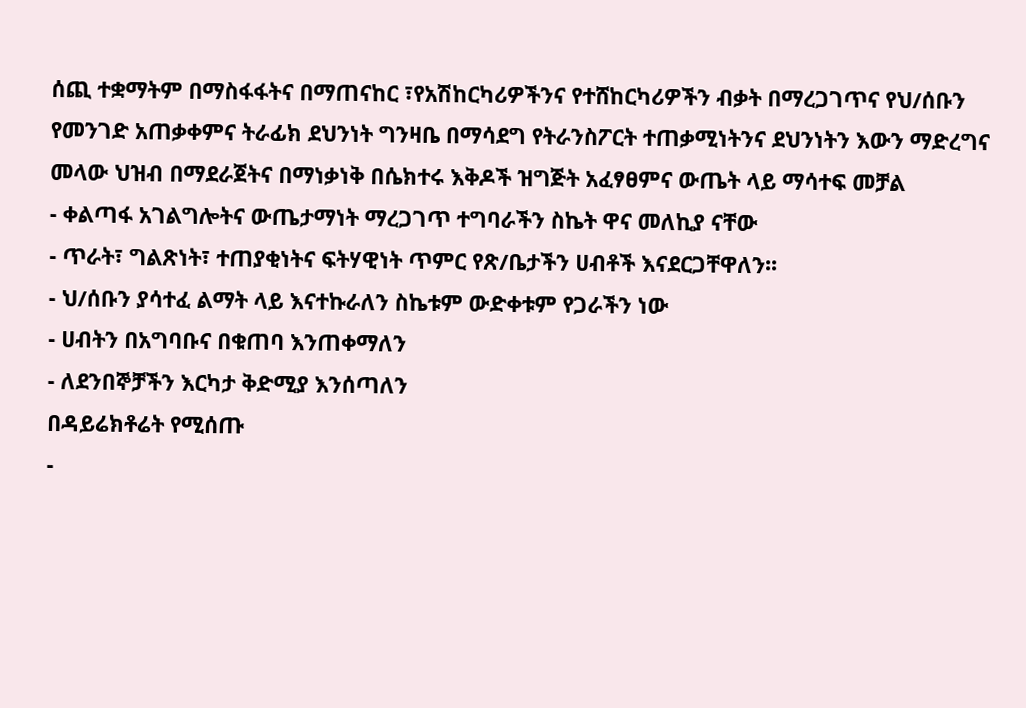ሰጪ ተቋማትም በማስፋፋትና በማጠናከር ፣የአሽከርካሪዎችንና የተሸከርካሪዎችን ብቃት በማረጋገጥና የህ/ሰቡን የመንገድ አጠቃቀምና ትራፊክ ደህንነት ግንዛቤ በማሳደግ የትራንስፖርት ተጠቃሚነትንና ደህንነትን እውን ማድረግና መላው ህዝብ በማደራጀትና በማነቃነቅ በሴክተሩ እቅዶች ዝግጅት አፈፃፀምና ውጤት ላይ ማሳተፍ መቻል
- ቀልጣፋ አገልግሎትና ውጤታማነት ማረጋገጥ ተግባራችን ስኬት ዋና መለኪያ ናቸው
- ጥራት፣ ግልጽነት፣ ተጠያቂነትና ፍትሃዊነት ጥምር የጽ/ቤታችን ሀብቶች እናደርጋቸዋለን፡፡
- ህ/ሰቡን ያሳተፈ ልማት ላይ እናተኩራለን ስኬቱም ውድቀቱም የጋራችን ነው
- ሀብትን በአግባቡና በቁጠባ እንጠቀማለን
- ለደንበኞቻችን እርካታ ቅድሚያ እንሰጣለን
በዳይሬክቶሬት የሚሰጡ
-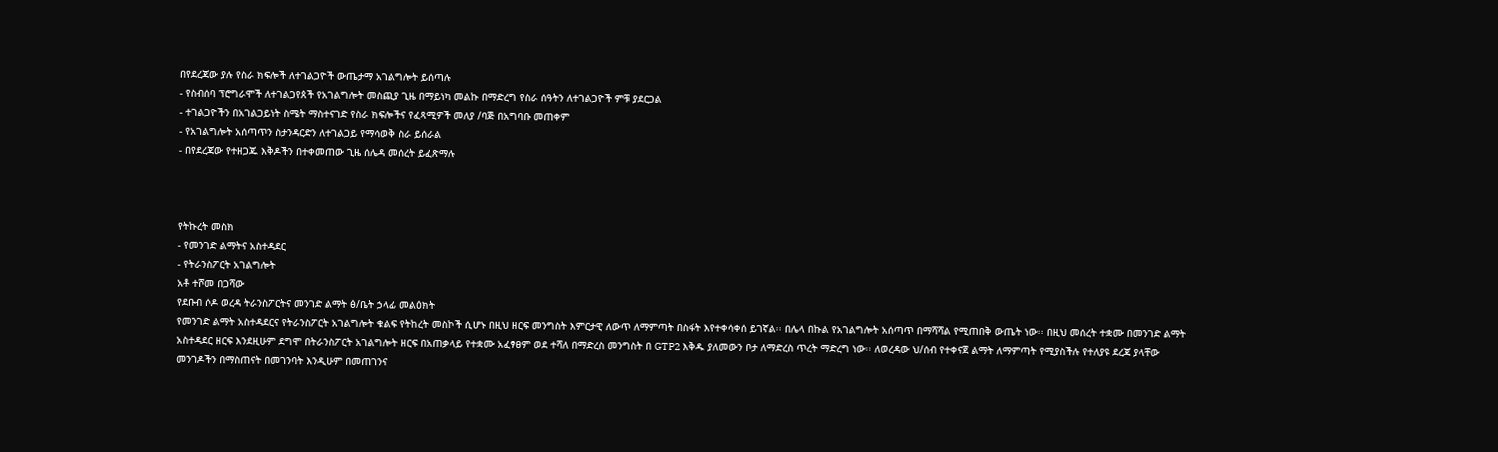በየደረጃው ያሉ የስራ ክፍሎች ለተገልጋዮች ውጤታማ አገልግሎት ይሰጣሉ
- የስብሰባ ፕሮግራሞች ለተገልጋየጰች የአገልግሎት መስጪያ ጊዜ በማይነካ መልኩ በማድረግ የስራ ሰዓትን ለተገልጋዮች ምቹ ያደርጋል
- ተገልጋዮችን በአገልጋይነት ስሜት ማስተናገድ የስራ ክፍሎችና የፈጻሚዎች መለያ /ባጅ በአግባቡ መጠቀም
- የአገልግሎት አሰጣጥን ስታንዳርድን ለተገልጋይ የማሳወቅ ስራ ይሰራል
- በየደረጃው የተዘጋጁ እቅዶችን በተቀመጠው ጊዜ ሰሌዳ መሰረት ይፈጽማሉ



የትኩረት መስክ
- የመንገድ ልማትና አስተዳደር
- የትራንስፖርት አገልግሎት
አቶ ተሾመ በጋሻው
የደቡብ ሶዶ ወረዳ ትራንስፖርትና መንገድ ልማት ፅ/ቤት ኃላፊ መልዕክት
የመንገድ ልማት አስተዳደርና የትራንስፖርት አገልግሎት ቁልፍ የትከረት መስኮች ሲሆኑ በዚህ ዘርፍ መንግስት እምርታዊ ለውጥ ለማምጣት በስፋት እየተቀሳቀሰ ይገኛል፡፡ በሌላ በኩል የአገልግሎት አሰጣጥ በማሻሻል የሚጠበቅ ውጤት ነው፡፡ በዚህ መሰረት ተቋሙ በመንገድ ልማት አስተዳደር ዘርፍ እንደዚሁም ደግሞ በትራንስፖርት አገልግሎት ዘርፍ በአጠቃላይ የተቋሙ አፈፃፀም ወደ ተሻለ በማድረስ መንግስት በ GTP2 እቅዱ ያለመውን ቦታ ለማድረስ ጥረት ማድረግ ነው፡፡ ለወረዳው ህ/ሰብ የተቀናጀ ልማት ለማምጣት የሚያስችሉ የተለያዩ ደረጃ ያላቸው መንገዶችን በማስጠናት በመገንባት እንዲሁም በመጠገንና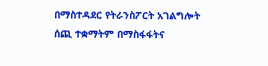በማስተዳደር የትራንስፖርት አገልግሎት ሰጪ ተቋማትም በማስፋፋትና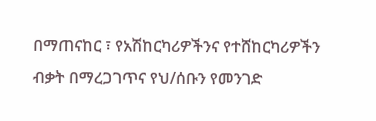በማጠናከር ፣ የአሽከርካሪዎችንና የተሸከርካሪዎችን ብቃት በማረጋገጥና የህ/ሰቡን የመንገድ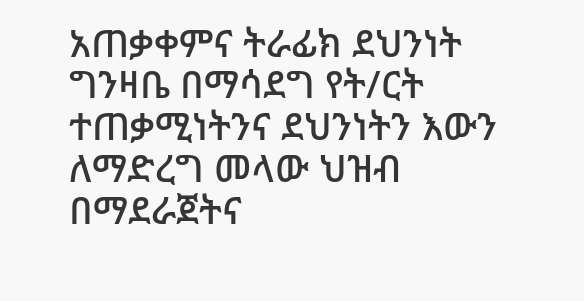አጠቃቀምና ትራፊክ ደህንነት ግንዛቤ በማሳደግ የት/ርት ተጠቃሚነትንና ደህንነትን እውን ለማድረግ መላው ህዝብ በማደራጀትና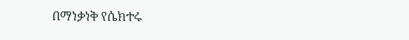በማነቃነቅ የሴክተሩ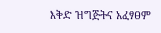እቅድ ዝግጅትና አፈፃፀም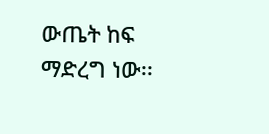ውጤት ከፍ ማድረግ ነው፡፡